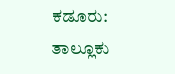ಕಡೂರು: ತಾಲ್ಲೂಕು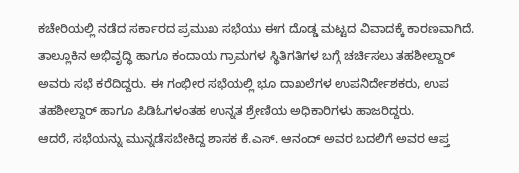ಕಚೇರಿಯಲ್ಲಿ ನಡೆದ ಸರ್ಕಾರದ ಪ್ರಮುಖ ಸಭೆಯು ಈಗ ದೊಡ್ಡ ಮಟ್ಟದ ವಿವಾದಕ್ಕೆ ಕಾರಣವಾಗಿದೆ. ತಾಲ್ಲೂಕಿನ ಅಭಿವೃದ್ಧಿ ಹಾಗೂ ಕಂದಾಯ ಗ್ರಾಮಗಳ ಸ್ಥಿತಿಗತಿಗಳ ಬಗ್ಗೆ ಚರ್ಚಿಸಲು ತಹಶೀಲ್ದಾರ್ ಅವರು ಸಭೆ ಕರೆದಿದ್ದರು. ಈ ಗಂಭೀರ ಸಭೆಯಲ್ಲಿ ಭೂ ದಾಖಲೆಗಳ ಉಪನಿರ್ದೇಶಕರು, ಉಪ ತಹಶೀಲ್ದಾರ್ ಹಾಗೂ ಪಿಡಿಓಗಳಂತಹ ಉನ್ನತ ಶ್ರೇಣಿಯ ಅಧಿಕಾರಿಗಳು ಹಾಜರಿದ್ದರು.
ಆದರೆ, ಸಭೆಯನ್ನು ಮುನ್ನಡೆಸಬೇಕಿದ್ದ ಶಾಸಕ ಕೆ.ಎಸ್. ಆನಂದ್ ಅವರ ಬದಲಿಗೆ ಅವರ ಆಪ್ತ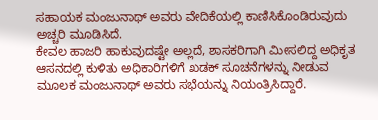ಸಹಾಯಕ ಮಂಜುನಾಥ್ ಅವರು ವೇದಿಕೆಯಲ್ಲಿ ಕಾಣಿಸಿಕೊಂಡಿರುವುದು ಅಚ್ಚರಿ ಮೂಡಿಸಿದೆ.
ಕೇವಲ ಹಾಜರಿ ಹಾಕುವುದಷ್ಟೇ ಅಲ್ಲದೆ, ಶಾಸಕರಿಗಾಗಿ ಮೀಸಲಿದ್ದ ಅಧಿಕೃತ ಆಸನದಲ್ಲಿ ಕುಳಿತು ಅಧಿಕಾರಿಗಳಿಗೆ ಖಡಕ್ ಸೂಚನೆಗಳನ್ನು ನೀಡುವ ಮೂಲಕ ಮಂಜುನಾಥ್ ಅವರು ಸಭೆಯನ್ನು ನಿಯಂತ್ರಿಸಿದ್ದಾರೆ.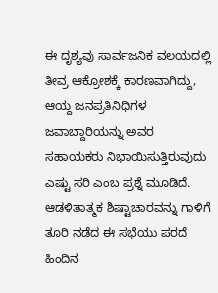ಈ ದೃಶ್ಯವು ಸಾರ್ವಜನಿಕ ವಲಯದಲ್ಲಿ ತೀವ್ರ ಆಕ್ರೋಶಕ್ಕೆ ಕಾರಣವಾಗಿದ್ದು, ಆಯ್ದ ಜನಪ್ರತಿನಿಧಿಗಳ ಜವಾಬ್ದಾರಿಯನ್ನು ಅವರ ಸಹಾಯಕರು ನಿಭಾಯಿಸುತ್ತಿರುವುದು ಎಷ್ಟು ಸರಿ ಎಂಬ ಪ್ರಶ್ನೆ ಮೂಡಿದೆ. ಆಡಳಿತಾತ್ಮಕ ಶಿಷ್ಟಾಚಾರವನ್ನು ಗಾಳಿಗೆ ತೂರಿ ನಡೆದ ಈ ಸಭೆಯು ಪರದೆ ಹಿಂದಿನ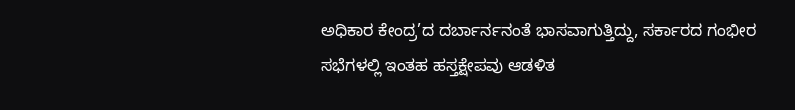ಅಧಿಕಾರ ಕೇಂದ್ರ’ದ ದರ್ಬಾರ್ನನಂತೆ ಭಾಸವಾಗುತ್ತಿದ್ದು, ಸರ್ಕಾರದ ಗಂಭೀರ ಸಭೆಗಳಲ್ಲಿ ಇಂತಹ ಹಸ್ತಕ್ಷೇಪವು ಆಡಳಿತ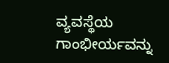ವ್ಯವಸ್ಥೆಯ ಗಾಂಭೀರ್ಯವನ್ನು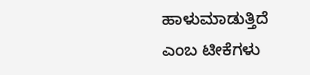ಹಾಳುಮಾಡುತ್ತಿದೆ ಎಂಬ ಟೀಕೆಗಳು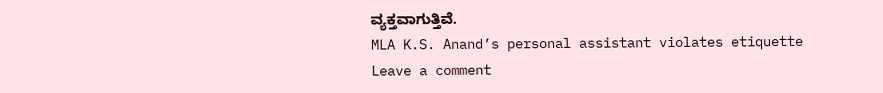ವ್ಯಕ್ತವಾಗುತ್ತಿವೆ.
MLA K.S. Anand’s personal assistant violates etiquette
Leave a comment